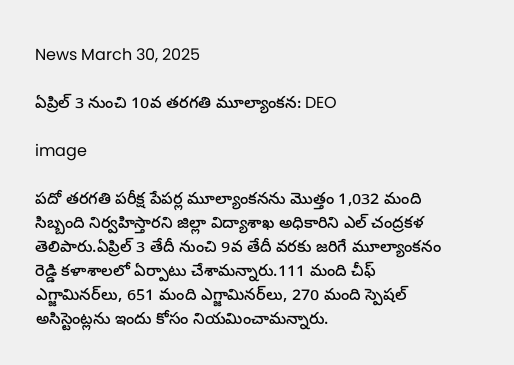News March 30, 2025

ఏప్రిల్ 3 నుంచి 10వ తరగతి మూల్యాంకన: DEO

image

పదో తరగతి పరీక్ష పేపర్ల మూల్యాంకనను మొత్తం 1,032 మంది సిబ్బంది నిర్వహిస్తారని జిల్లా విద్యాశాఖ అధికారిని ఎల్ చంద్రకళ తెలిపారు.ఏప్రిల్ 3 తేదీ నుంచి 9వ తేదీ వరకు జరిగే మూల్యాంకనం రెడ్డి కళాశాలలో ఏర్పాటు చేశామన్నారు.111 మంది చీఫ్ ఎగ్జామినర్‌లు, 651 మంది ఎగ్జామినర్‌లు, 270 మంది స్పెషల్ అసిస్టెంట్లను ఇందు కోసం నియమించామన్నారు.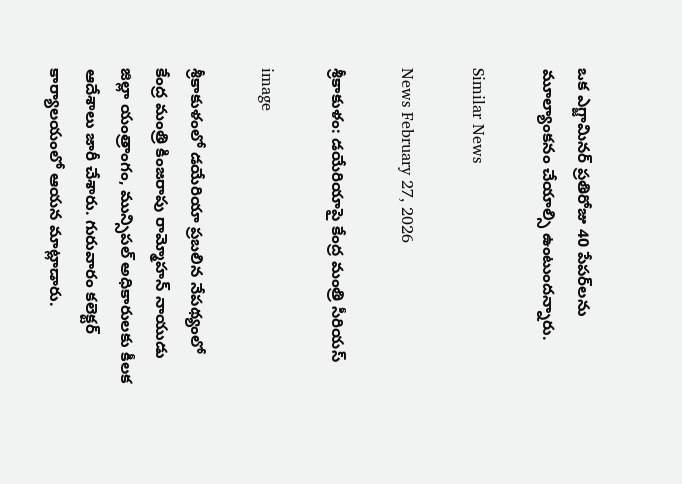ఒక ఎగ్జామినర్ ప్రతిరోజు 40 పేపర్‌లను మూల్యాంకనం చేయాల్సి ఉంటుందన్నారు.

Similar News

News February 27, 2026

శ్రీకాకుళం: డయేరియాపై కేంద్ర మంత్రి సీరియస్

image

శ్రీకాకుళంలో డయేరియా ప్రబలిన నేపథ్యంలో కేంద్ర మంత్రి కింజరాపు రామ్మోహన్ నాయుడు జిల్లా యంత్రాంగం, మున్సిపల్ అధికారులకు కీలక ఆదేశాలు జారీ చేశారు. గురువారం కలెక్టర్ కార్యాలయంలో ఆయన మాట్లాడారు.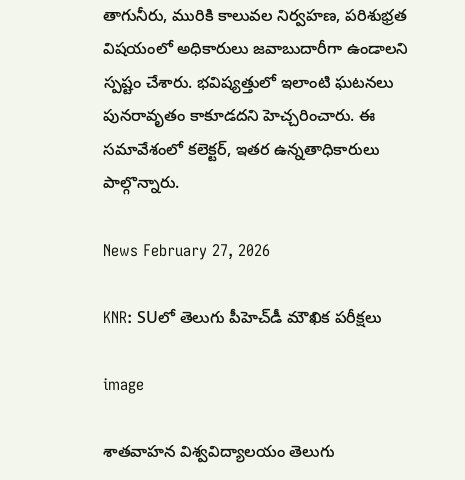తాగునీరు, మురికి కాలువల నిర్వహణ, పరిశుభ్రత విషయంలో అధికారులు జవాబుదారీగా ఉండాలని స్పష్టం చేశారు. భవిష్యత్తులో ఇలాంటి ఘటనలు పునరావృతం కాకూడదని హెచ్చరించారు. ఈ సమావేశంలో కలెక్టర్, ఇతర ఉన్నతాధికారులు పాల్గొన్నారు.

News February 27, 2026

KNR: SUలో తెలుగు పీహెచ్‌డీ మౌఖిక పరీక్షలు

image

శాతవాహన విశ్వవిద్యాలయం తెలుగు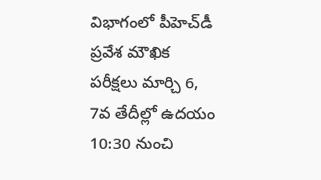విభాగంలో పీహెచ్‌డీ ప్రవేశ మౌఖిక పరీక్షలు మార్చి 6, 7వ తేదీల్లో ఉదయం 10:30 నుంచి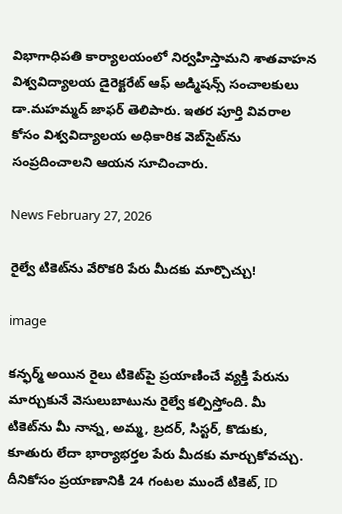విభాగాధిపతి కార్యాలయంలో నిర్వహిస్తామని శాతవాహన విశ్వవిద్యాలయ డైరెక్టరేట్ ఆఫ్ అడ్మిషన్స్ సంచాలకులు డా.మహమ్మద్ జాఫర్ తెలిపారు. ఇతర పూర్తి వివరాల కోసం విశ్వవిద్యాలయ అధికారిక వెబ్‌సైట్‌ను సంప్రదించాలని ఆయన సూచించారు.

News February 27, 2026

రైల్వే టికెట్‌ను వేరొకరి పేరు మీదకు మార్చొచ్చు!

image

కన్ఫర్మ్ అయిన రైలు టికెట్‌పై ప్రయాణించే వ్యక్తి పేరును మార్చుకునే వెసులుబాటును రైల్వే కల్పిస్తోంది. మీ టికెట్‌ను మీ నాన్న, అమ్మ, బ్రదర్, సిస్టర్, కొడుకు, కూతురు లేదా భార్యాభర్తల పేరు మీదకు మార్చుకోవచ్చు. దీనికోసం ప్రయాణానికి 24 గంటల ముందే టికెట్, ID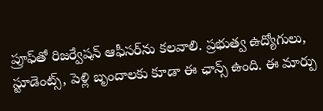ప్రూఫ్‌తో రిజర్వేషన్ ఆఫీసర్‌ను కలవాలి. ప్రభుత్వ ఉద్యోగులు, స్టూడెంట్స్, పెళ్లి బృందాలకు కూడా ఈ ఛాన్స్ ఉంది. ఈ మార్పు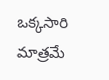ఒక్కసారి మాత్రమే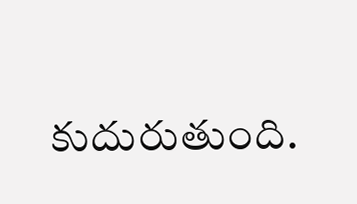కుదురుతుంది.